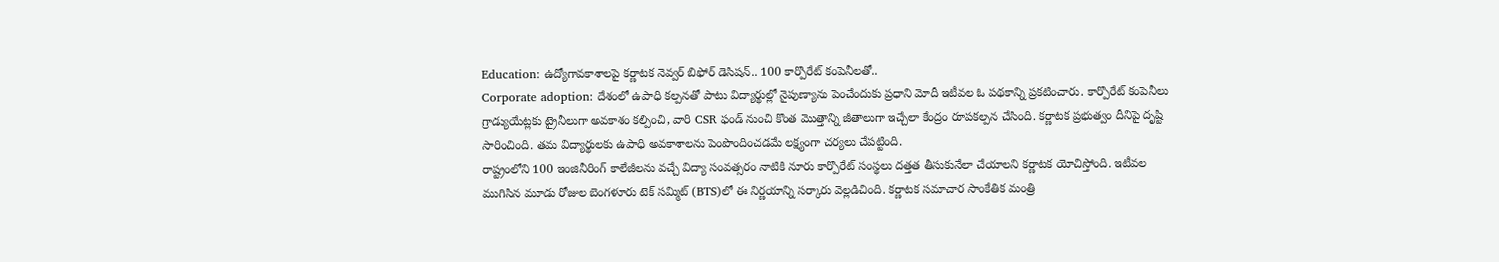Education: ఉద్యోగావకాశాలపై కర్ణాటక నెవ్వర్ బిఫోర్ డెసిషన్.. 100 కార్పొరేట్ కంపెనీలతో..
Corporate adoption: దేశంలో ఉపాధి కల్పనతో పాటు విద్యార్థుల్లో నైపుణ్యాను పెంచేందుకు ప్రధాని మోదీ ఇటీవల ఓ పథకాన్ని ప్రకటించారు. కార్పొరేట్ కంపెనీలు గ్రాడ్యుయేట్లకు ట్రైనీలుగా అవకాశం కల్పించి, వారి CSR ఫండ్ నుంచి కొంత మొత్తాన్ని జీతాలుగా ఇచ్చేలా కేంద్రం రూపకల్పన చేసింది. కర్ణాటక ప్రభుత్వం దీనిపై దృష్టి సారించింది. తమ విద్యార్థులకు ఉపాధి అవకాశాలను పెంపొందించడమే లక్ష్యంగా చర్యలు చేపట్టింది.
రాష్ట్రంలోని 100 ఇంజినీరింగ్ కాలేజీలను వచ్చే విద్యా సంవత్సరం నాటికి నూరు కార్పొరేట్ సంస్థలు దత్తత తీసుకునేలా చేయాలని కర్ణాటక యోచిస్తోంది. ఇటీవల ముగిసిన మూడు రోజుల బెంగళూరు టెక్ సమ్మిట్ (BTS)లో ఈ నిర్ణయాన్ని సర్కారు వెల్లడిచింది. కర్ణాటక సమాచార సాంకేతిక మంత్రి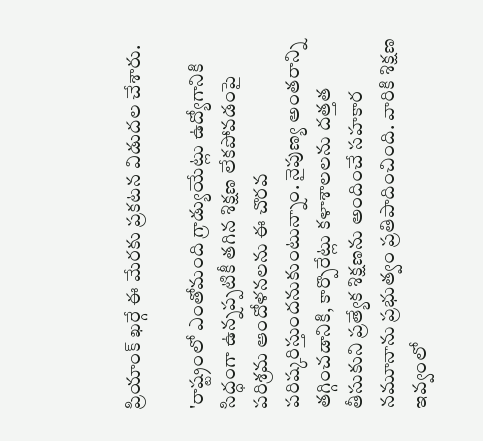ప్రియాంక్ ఖర్గే ఈ మేరకు ప్రకటన విడుదల చేశారు.

'రాష్ట్రంలో ఎంతోమంది గ్రాడ్యుయేట్లు ఉద్యోగానికి సిద్ధంగా ఉన్నప్పటికీ తగిన శిక్షణ లేకపోవడంపై పరిశ్రమ ఆందోళనలను ఈ చొరవ పరిష్కరిస్తుందనుకుంటున్నాం. నైపుణ్య అంతరాన్ని తగ్గించడానికి, కార్పొరేట్లు కళాశాలలను దత్తత తీసుకుని ప్రత్యేక శిక్షణను అందించే సహకార నమూనాను ప్రభుత్వం ప్రతిపాదించింది. వారికి శిక్షణ ఇవ్వంలో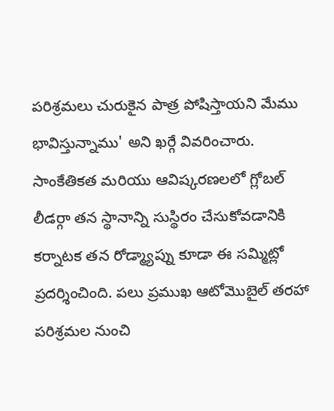పరిశ్రమలు చురుకైన పాత్ర పోషిస్తాయని మేము భావిస్తున్నాము' అని ఖర్గే వివరించారు.
సాంకేతికత మరియు ఆవిష్కరణలలో గ్లోబల్ లీడర్గా తన స్థానాన్ని సుస్థిరం చేసుకోవడానికి కర్నాటక తన రోడ్మ్యాప్ను కూడా ఈ సమ్మిట్లో ప్రదర్శించింది. పలు ప్రముఖ ఆటోమొబైల్ తరహా పరిశ్రమల నుంచి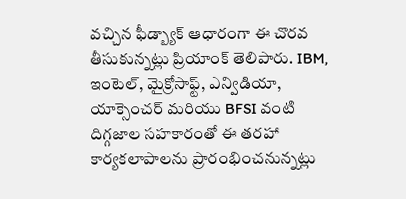వచ్చిన ఫీడ్బ్యాక్ ఆధారంగా ఈ చొరవ తీసుకున్నట్లు ప్రియాంక్ తెలిపారు. IBM, ఇంటెల్, మైక్రోసాఫ్ట్, ఎన్విడియా, యాక్సెంచర్ మరియు BFSI వంటి దిగ్గజాల సహకారంతో ఈ తరహా కార్యకలాపాలను ప్రారంభించనున్నట్లు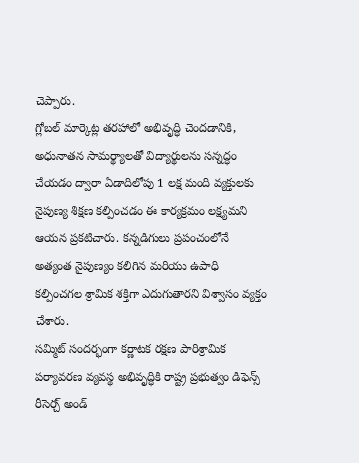చెప్పారు.
గ్లోబల్ మార్కెట్ల తరహాలో అభివృద్ధి చెందడానికి, అధునాతన సామర్థ్యాలతో విద్యార్థులను సన్నద్ధం చేయడం ద్వారా ఏడాదిలోపు 1 లక్ష మంది వ్యక్తులకు నైపుణ్య శిక్షణ కల్పించడం ఈ కార్యక్రమం లక్ష్యమని ఆయన ప్రకటిచారు. కన్నడిగులు ప్రపంచంలోనే అత్యంత నైపుణ్యం కలిగిన మరియు ఉపాధి కల్పించగల శ్రామిక శక్తిగా ఎదుగుతారని విశ్వాసం వ్యక్తం చేశారు.
సమ్మిట్ సందర్భంగా కర్ణాటక రక్షణ పారిశ్రామిక పర్యావరణ వ్యవస్థ అభివృద్ధికి రాష్ట్ర ప్రభుత్వం డిఫెన్స్ రీసెర్చ్ అండ్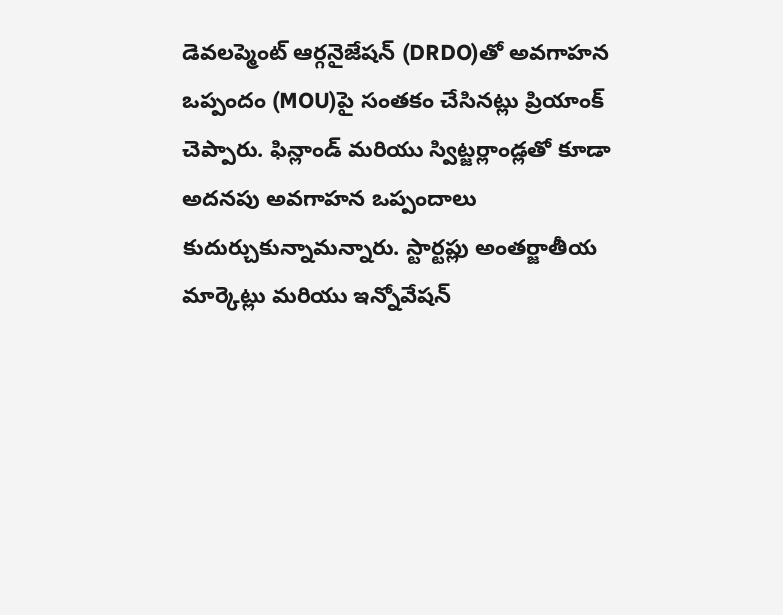డెవలప్మెంట్ ఆర్గనైజేషన్ (DRDO)తో అవగాహన ఒప్పందం (MOU)పై సంతకం చేసినట్లు ప్రియాంక్ చెప్పారు. ఫిన్లాండ్ మరియు స్విట్జర్లాండ్లతో కూడా అదనపు అవగాహన ఒప్పందాలు కుదుర్చుకున్నామన్నారు. స్టార్టప్లు అంతర్జాతీయ మార్కెట్లు మరియు ఇన్నోవేషన్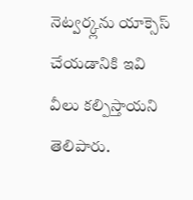నెట్వర్క్లను యాక్సెస్ చేయడానికి ఇవి వీలు కల్పిస్తాయని తెలిపారు.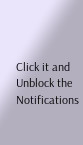Click it and Unblock the Notifications